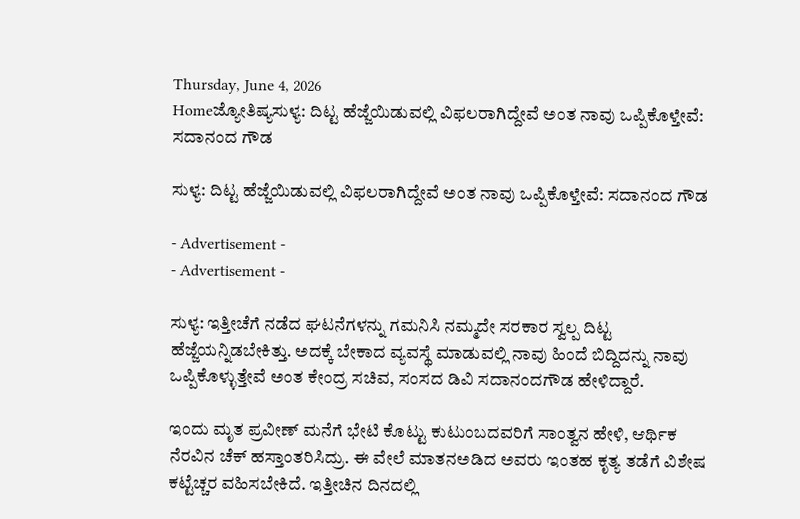Thursday, June 4, 2026
Homeಜ್ಯೋತಿಷ್ಯಸುಳ್ಯ: ದಿಟ್ಟ ಹೆಜ್ಜೆಯಿಡುವಲ್ಲಿ ವಿಫಲರಾಗಿದ್ದೇವೆ ಅಂತ ನಾವು ಒಪ್ಪಿಕೊಳ್ತೇವೆ: ಸದಾನಂದ ಗೌಡ

ಸುಳ್ಯ: ದಿಟ್ಟ ಹೆಜ್ಜೆಯಿಡುವಲ್ಲಿ ವಿಫಲರಾಗಿದ್ದೇವೆ ಅಂತ ನಾವು ಒಪ್ಪಿಕೊಳ್ತೇವೆ: ಸದಾನಂದ ಗೌಡ

- Advertisement -
- Advertisement -

ಸುಳ್ಯ: ಇತ್ತೀಚೆಗೆ ನಡೆದ ಘಟನೆಗಳನ್ನು ಗಮನಿಸಿ ನಮ್ಮದೇ ಸರಕಾರ ಸ್ವಲ್ಪ ದಿಟ್ಟ ಹೆಜ್ಜೆಯನ್ನಿಡಬೇಕಿತ್ತು. ಅದಕ್ಕೆ ಬೇಕಾದ ವ್ಯವಸ್ಥೆ ಮಾಡುವಲ್ಲಿ ನಾವು ಹಿಂದೆ ಬಿದ್ದಿದನ್ನು ನಾವು ಒಪ್ಪಿಕೊಳ್ಳುತ್ತೇವೆ ಅಂತ ಕೇಂದ್ರ ಸಚಿವ, ಸಂಸದ ಡಿವಿ ಸದಾನಂದಗೌಡ ಹೇಳಿದ್ದಾರೆ.

ಇಂದು ಮೃತ ಪ್ರವೀಣ್‌ ಮನೆಗೆ ಭೇಟಿ ಕೊಟ್ಟು ಕುಟುಂಬದವರಿಗೆ ಸಾಂತ್ವನ ಹೇಳಿ, ಆರ್ಥಿಕ ನೆರವಿನ ಚೆಕ್‌ ಹಸ್ತಾಂತರಿಸಿದ್ರು. ಈ ವೇಲೆ ಮಾತನಅಡಿದ ಅವರು ಇಂತಹ ಕೃತ್ಯ ತಡೆಗೆ ವಿಶೇಷ ಕಟ್ಟೆಚ್ಚರ ವಹಿಸಬೇಕಿದೆ. ಇತ್ತೀಚಿನ ದಿನದಲ್ಲಿ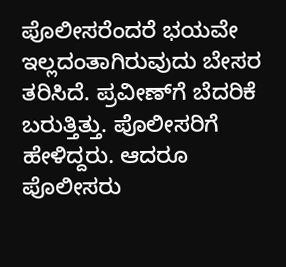ಪೊಲೀಸರೆಂದರೆ ಭಯವೇ ಇಲ್ಲದಂತಾಗಿರುವುದು ಬೇಸರ ತರಿಸಿದೆ. ಪ್ರವೀಣ್‌ಗೆ ಬೆದರಿಕೆ ಬರುತ್ತಿತ್ತು. ಪೊಲೀಸರಿಗೆ ಹೇಳಿದ್ದರು. ಆದರೂ ಪೊಲೀಸರು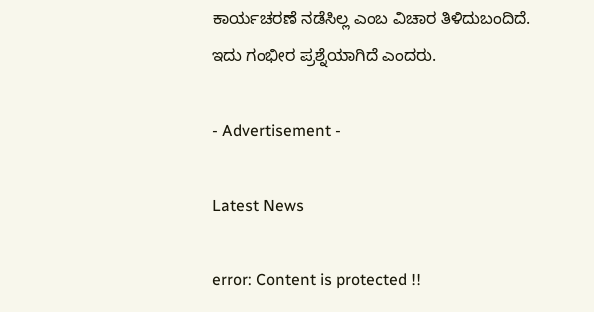ಕಾರ್ಯಚರಣೆ ನಡೆಸಿಲ್ಲ ಎಂಬ ವಿಚಾರ ತಿಳಿದುಬಂದಿದೆ. ಇದು ಗಂಭೀರ ಪ್ರಶ್ನೆಯಾಗಿದೆ ಎಂದರು.

- Advertisement -

Latest News

error: Content is protected !!